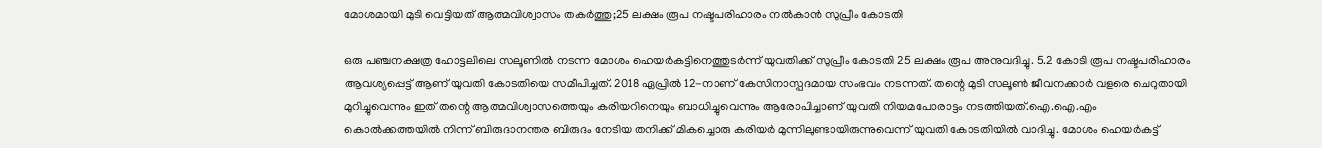മോശമായി മുടി വെട്ടിയത് ആത്മവിശ്വാസം തകർത്തു;25 ലക്ഷം രൂപ നഷ്ടപരിഹാരം നൽകാൻ സുപ്രീം കോടതി

ഒരു പഞ്ചനക്ഷത്ര ഹോട്ടലിലെ സലൂണിൽ നടന്ന മോശം ഹെയർകട്ടിനെത്തുടർന്ന് യുവതിക്ക് സുപ്രീം കോടതി 25 ലക്ഷം രൂപ അനുവദിച്ചു. 5.2 കോടി രൂപ നഷ്ടപരിഹാരം ആവശ്യപ്പെട്ട് ആണ് യുവതി കോടതിയെ സമീപിച്ചത്. 2018 ഏപ്രിൽ 12-നാണ് കേസിനാസ്പദമായ സംഭവം നടന്നത്. തന്റെ മുടി സലൂൺ ജീവനക്കാർ വളരെ ചെറുതായി മുറിച്ചുവെന്നും ഇത് തന്റെ ആത്മവിശ്വാസത്തെയും കരിയറിനെയും ബാധിച്ചുവെന്നും ആരോപിച്ചാണ് യുവതി നിയമപോരാട്ടം നടത്തിയത്.ഐ.ഐ.എം കൊൽക്കത്തയിൽ നിന്ന് ബിരുദാനന്തര ബിരുദം നേടിയ തനിക്ക് മികച്ചൊരു കരിയർ മുന്നിലുണ്ടായിരുന്നുവെന്ന് യുവതി കോടതിയിൽ വാദിച്ചു. മോശം ഹെയർകട്ട്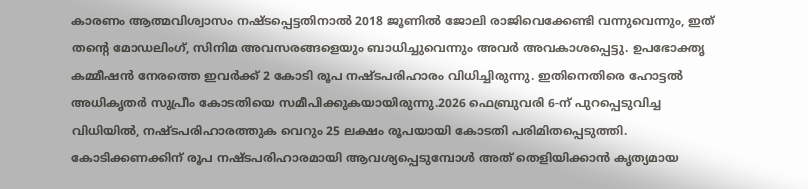കാരണം ആത്മവിശ്വാസം നഷ്ടപ്പെട്ടതിനാൽ 2018 ജൂണിൽ ജോലി രാജിവെക്കേണ്ടി വന്നുവെന്നും, ഇത് തന്റെ മോഡലിംഗ്, സിനിമ അവസരങ്ങളെയും ബാധിച്ചുവെന്നും അവർ അവകാശപ്പെട്ടു. ഉപഭോക്തൃ കമ്മീഷൻ നേരത്തെ ഇവർക്ക് 2 കോടി രൂപ നഷ്ടപരിഹാരം വിധിച്ചിരുന്നു. ഇതിനെതിരെ ഹോട്ടൽ അധികൃതർ സുപ്രീം കോടതിയെ സമീപിക്കുകയായിരുന്നു.2026 ഫെബ്രുവരി 6-ന് പുറപ്പെടുവിച്ച വിധിയിൽ, നഷ്ടപരിഹാരത്തുക വെറും 25 ലക്ഷം രൂപയായി കോടതി പരിമിതപ്പെടുത്തി. കോടിക്കണക്കിന് രൂപ നഷ്ടപരിഹാരമായി ആവശ്യപ്പെടുമ്പോൾ അത് തെളിയിക്കാൻ കൃത്യമായ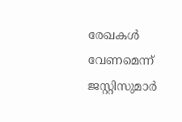രേഖകൾ വേണമെന്ന് ജസ്റ്റിസുമാർ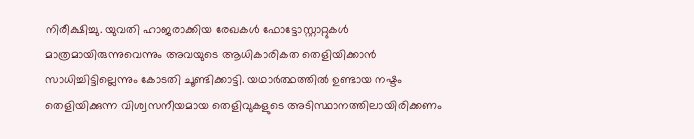നിരീക്ഷിച്ചു. യുവതി ഹാജരാക്കിയ രേഖകൾ ഫോട്ടോസ്റ്റാറ്റുകൾ മാത്രമായിരുന്നുവെന്നും അവയുടെ ആധികാരികത തെളിയിക്കാൻ സാധിച്ചിട്ടില്ലെന്നും കോടതി ചൂണ്ടിക്കാട്ടി. യഥാർത്ഥത്തിൽ ഉണ്ടായ നഷ്ടം തെളിയിക്കുന്ന വിശ്വസനീയമായ തെളിവുകളുടെ അടിസ്ഥാനത്തിലായിരിക്കണം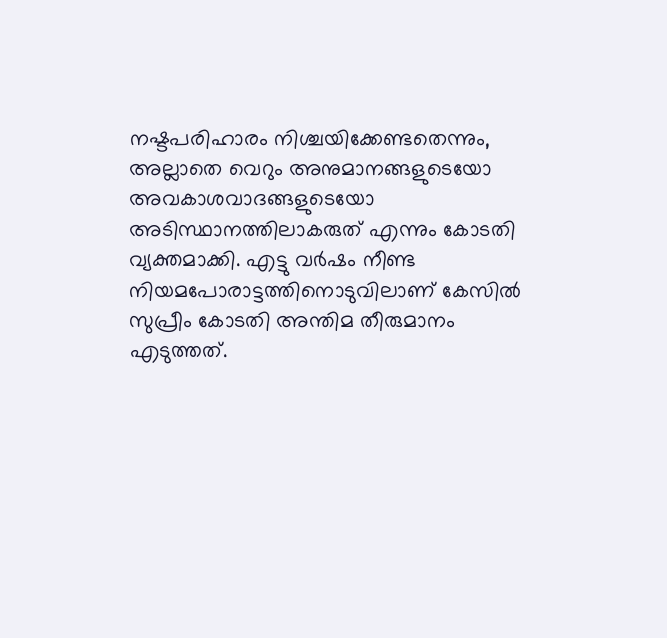നഷ്ടപരിഹാരം നിശ്ചയിക്കേണ്ടതെന്നും, അല്ലാതെ വെറും അനുമാനങ്ങളുടെയോ അവകാശവാദങ്ങളുടെയോ അടിസ്ഥാനത്തിലാകരുത് എന്നും കോടതി വ്യക്തമാക്കി. എട്ടു വർഷം നീണ്ട നിയമപോരാട്ടത്തിനൊടുവിലാണ് കേസിൽ സുപ്രീം കോടതി അന്തിമ തീരുമാനം എടുത്തത്.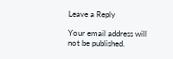Leave a Reply

Your email address will not be published.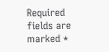Required fields are marked *